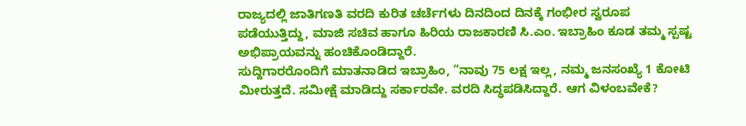ರಾಜ್ಯದಲ್ಲಿ ಜಾತಿಗಣತಿ ವರದಿ ಕುರಿತ ಚರ್ಚೆಗಳು ದಿನದಿಂದ ದಿನಕ್ಕೆ ಗಂಭೀರ ಸ್ವರೂಪ ಪಡೆಯುತ್ತಿದ್ದು, ಮಾಜಿ ಸಚಿವ ಹಾಗೂ ಹಿರಿಯ ರಾಜಕಾರಣಿ ಸಿ.ಎಂ. ಇಬ್ರಾಹಿಂ ಕೂಡ ತಮ್ಮ ಸ್ಪಷ್ಟ ಅಭಿಪ್ರಾಯವನ್ನು ಹಂಚಿಕೊಂಡಿದ್ದಾರೆ.
ಸುದ್ದಿಗಾರರೊಂದಿಗೆ ಮಾತನಾಡಿದ ಇಬ್ರಾಹಿಂ, “ನಾವು 75 ಲಕ್ಷ ಇಲ್ಲ, ನಮ್ಮ ಜನಸಂಖ್ಯೆ 1 ಕೋಟಿ ಮೀರುತ್ತದೆ. ಸಮೀಕ್ಷೆ ಮಾಡಿದ್ದು ಸರ್ಕಾರವೇ. ವರದಿ ಸಿದ್ಧಪಡಿಸಿದ್ದಾರೆ. ಆಗ ವಿಳಂಬವೇಕೆ?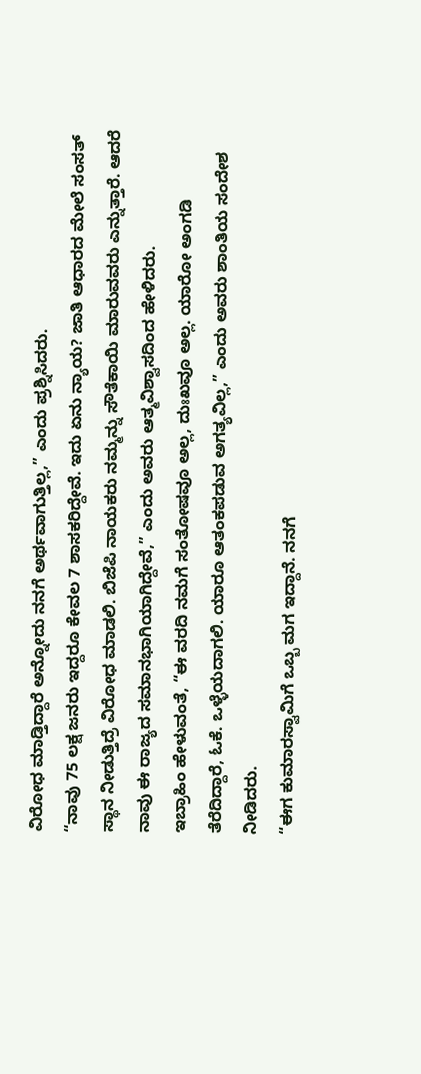ವಿರೋಧ ಮಾಡ್ತಿದ್ದಾರೆ ಅನ್ನೋದು ನನಗೆ ಅರ್ಥವಾಗುತ್ತಿಲ್ಲ,” ಎಂದು ಪ್ರಶ್ನಿಸಿದರು.
“ನಾವು 75 ಲಕ್ಷ ಜನರು ಇದ್ದರೂ ಕೇವಲ 7 ಶಾಸಕರಿದ್ದೇವೆ. ಇದು ಏನು ನ್ಯಾಯ? ಜಾತಿ ಆಧಾರದ ಮೇಲೆ ಸಂಸತ್ ಸ್ಥಾನ ನೀಡುತ್ತಿದ್ರೆ ವಿರೋಧ ಮಾಡಲಿ. ಬಿಜೆಪಿ ನಾಯಕರು ನಮ್ಮನ್ನು ಸೌತೆಕಾಯಿ ಮಾರುವವರು ಎನ್ನುತ್ತಾರೆ. ಆದರೆ ನಾವು ಈ ರಾಜ್ಯದ ಸಮಾನಭಾಗಿಯಾಗಿದ್ದೇವೆ,” ಎಂದು ಅವರು ಆತ್ಮವಿಶ್ವಾಸದಿಂದ ಹೇಳಿದರು.
ಇಬ್ರಾಹಿಂ ಹೇಳುವಂತೆ, “ಈ ವರದಿ ನಮಗೆ ಸಂತೋಷವೂ ಅಲ್ಲ, ದುಃಖವೂ ಅಲ್ಲ. ಯಾರೋ ಅಂಗಡಿ ತೆರೆದಿದ್ದಾರೆ, ಓಕೆ. ಒಳ್ಳೆಯದಾಗಲಿ. ಯಾರೂ ಆತಂಕಪಡುವ ಅಗತ್ಯವಿಲ್ಲ,” ಎಂದು ಅವರು ಶಾಂತಿಯ ಸಂದೇಶ ನೀಡಿದರು.
“ಈಗ ಕುಮಾರಸ್ವಾಮಿಗೆ ಒಬ್ಬ ಮಗ ಇದ್ದಾನೆ. ನನಗೆ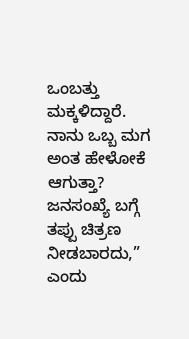ಒಂಬತ್ತು ಮಕ್ಕಳಿದ್ದಾರೆ. ನಾನು ಒಬ್ಬ ಮಗ ಅಂತ ಹೇಳೋಕೆ ಆಗುತ್ತಾ? ಜನಸಂಖ್ಯೆ ಬಗ್ಗೆ ತಪ್ಪು ಚಿತ್ರಣ ನೀಡಬಾರದು,” ಎಂದು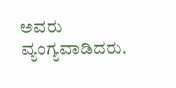ಅವರು ವ್ಯಂಗ್ಯವಾಡಿದರು.